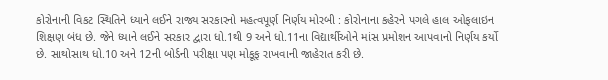કોરોનાની વિકટ સ્થિતિને ધ્યાને લઈને રાજ્ય સરકારનો મહત્વપૂર્ણ નિર્ણય મોરબી : કોરોનાના કહેરને પગલે હાલ ઓફલાઇન શિક્ષણ બંધ છે. જેને ધ્યાને લઈને સરકાર દ્વારા ધો.1થી 9 અને ધો.11ના વિદ્યાર્થીઓને માંસ પ્રમોશન આપવાનો નિર્ણય કર્યો છે. સાથોસાથ ધો.10 અને 12ની બોર્ડની પરીક્ષા પણ મોકૂફ રાખવાની જાહેરાત કરી છે.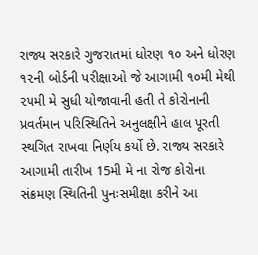રાજ્ય સરકારે ગુજરાતમાં ધોરણ ૧૦ અને ધોરણ ૧૨ની બોર્ડની પરીક્ષાઓ જે આગામી ૧૦મી મેથી ૨૫મી મે સુધી યોજાવાની હતી તે કોરોનાની પ્રવર્તમાન પરિસ્થિતિને અનુલક્ષીને હાલ પૂરતી સ્થગિત રાખવા નિર્ણય કર્યો છે. રાજ્ય સરકારે આગામી તારીખ 15મી મે ના રોજ કોરોના સંક્રમણ સ્થિતિની પુનઃસમીક્ષા કરીને આ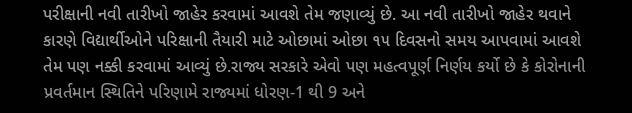પરીક્ષાની નવી તારીખો જાહેર કરવામાં આવશે તેમ જણાવ્યું છે. આ નવી તારીખો જાહેર થવાને કારણે વિદ્યાર્થીઓને પરિક્ષાની તૈયારી માટે ઓછામાં ઓછા ૧૫ દિવસનો સમય આપવામાં આવશે તેમ પણ નક્કી કરવામાં આવ્યું છે.રાજ્ય સરકારે એવો પણ મહત્વપૂર્ણ નિર્ણય કર્યો છે કે કોરોનાની પ્રવર્તમાન સ્થિતિને પરિણામે રાજ્યમાં ધોરણ-1 થી 9 અને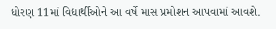ધોરણ 11માં વિદ્યાર્થીઓને આ વર્ષે માસ પ્રમોશન આપવામાં આવશે.